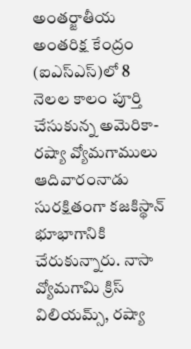అంతర్జాతీయ అంతరిక్ష కేంద్రం (ఐఎస్ఎస్)లో 8 నెలల కాలం పూర్తి చేసుకున్న అమెరికా-రష్యా వ్యోమగాములు ఆదివారంనాడు సురక్షితంగా కజకిస్థాన్ భూభాగానికి చేరుకున్నారు. నాసా వ్యోమగామి క్రిస్ విలియమ్స్, రష్యా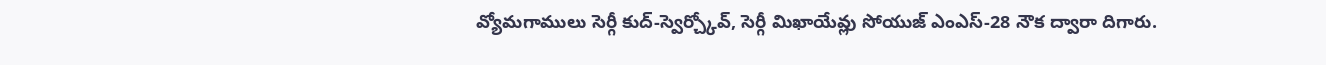వ్యోమగాములు సెర్గీ కుద్-స్వెర్చ్కోవ్, సెర్గీ మిఖాయేవ్లు సోయుజ్ ఎంఎస్-28 నౌక ద్వారా దిగారు.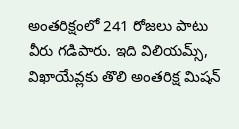అంతరిక్షంలో 241 రోజలు పాటు వీరు గడిపారు. ఇది విలియమ్స్, విఖాయేవ్లకు తొలి అంతరిక్ష మిషన్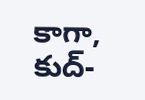కాగా, కుద్-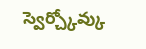స్వెర్చ్కోవ్కు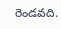రెండవది.